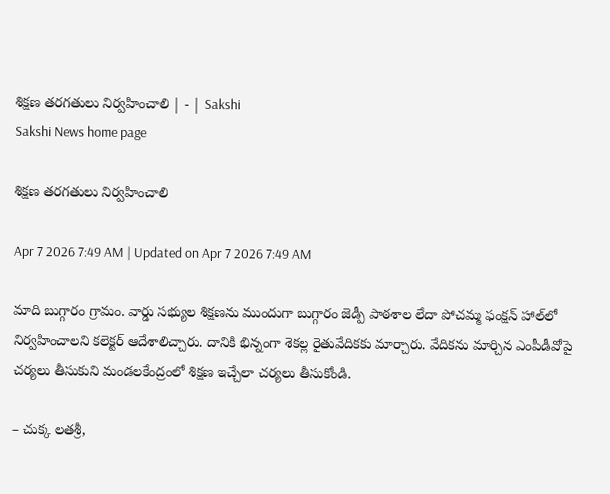శిక్షణ తరగతులు నిర్వహించాలి | - | Sakshi
Sakshi News home page

శిక్షణ తరగతులు నిర్వహించాలి

Apr 7 2026 7:49 AM | Updated on Apr 7 2026 7:49 AM

మాది బుగ్గారం గ్రామం. వార్డు సభ్యుల శిక్షణను ముందుగా బుగ్గారం జెడ్పీ పాఠశాల లేదా పోచమ్మ ఫంక్షన్‌ హాల్‌లో నిర్వహించాలని కలెక్టర్‌ ఆదేశాలిచ్చారు. దానికి భిన్నంగా శెకల్ల రైతువేదికకు మార్చారు. వేదికను మార్చిన ఎంపీడీవోపై చర్యలు తీసుకుని మండలకేంద్రంలో శిక్షణ ఇచ్చేలా చర్యలు తీసుకోండి.

– చుక్క లతశ్రీ,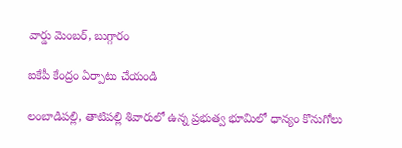వార్డు మెంబర్‌, బుగ్గారం

ఐకేపీ కేంద్రం ఏర్పాటు చేయండి

లంబాడిపల్లి, తాటిపల్లి శివారులో ఉన్న ప్రభుత్వ భూమిలో ధాన్యం కొనుగోలు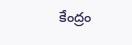కేంద్రం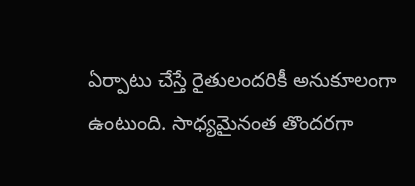ఏర్పాటు చేస్తే రైతులందరికీ అనుకూలంగా ఉంటుంది. సాధ్యమైనంత తొందరగా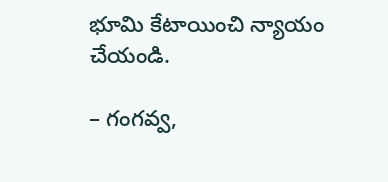భూమి కేటాయించి న్యాయం చేయండి.

– గంగవ్వ,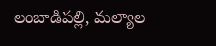లంబాడిపల్లి, మల్యాల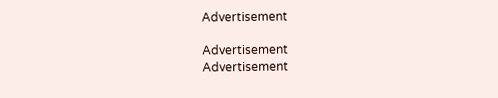Advertisement

Advertisement
Advertisement